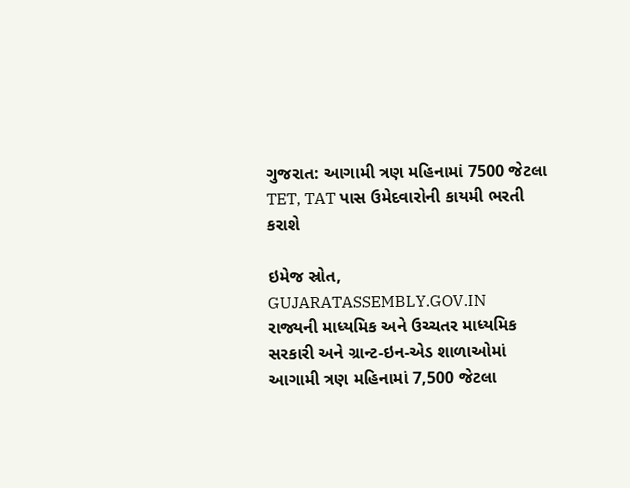ગુજરાત: આગામી ત્રણ મહિનામાં 7500 જેટલા TET, TAT પાસ ઉમેદવારોની કાયમી ભરતી કરાશે

ઇમેજ સ્રોત, GUJARATASSEMBLY.GOV.IN
રાજ્યની માધ્યમિક અને ઉચ્ચતર માધ્યમિક સરકારી અને ગ્રાન્ટ-ઇન-એડ શાળાઓમાં આગામી ત્રણ મહિનામાં 7,500 જેટલા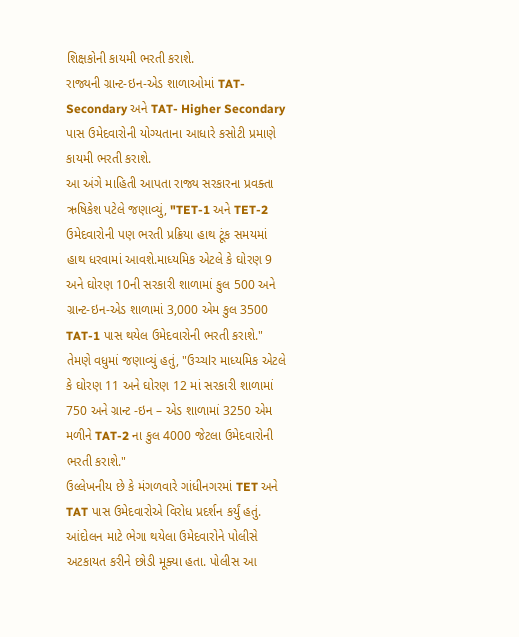શિક્ષકોની કાયમી ભરતી કરાશે.
રાજ્યની ગ્રાન્ટ-ઇન-એડ શાળાઓમાં TAT-Secondary અને TAT- Higher Secondary પાસ ઉમેદવારોની યોગ્યતાના આધારે કસોટી પ્રમાણે કાયમી ભરતી કરાશે.
આ અંગે માહિતી આપતા રાજ્ય સરકારના પ્રવક્તા ઋષિકેશ પટેલે જણાવ્યું, "TET-1 અને TET-2 ઉમેદવારોની પણ ભરતી પ્રક્રિયા હાથ ટૂંક સમયમાં હાથ ધરવામાં આવશે.માધ્યમિક એટલે કે ઘોરણ 9 અને ઘોરણ 10ની સરકારી શાળામાં કુલ 500 અને ગ્રાન્ટ-ઇન-એડ શાળામાં 3,000 એમ કુલ 3500 TAT-1 પાસ થયેલ ઉમેદવારોની ભરતી કરાશે."
તેમણે વધુમાં જણાવ્યું હતું, "ઉચ્ચlર માધ્યમિક એટલે કે ઘોરણ 11 અને ઘોરણ 12 માં સરકારી શાળામાં 750 અને ગ્રાન્ટ -ઇન – એડ શાળામાં 3250 એમ મળીને TAT-2 ના કુલ 4000 જેટલા ઉમેદવારોની ભરતી કરાશે."
ઉલ્લેખનીય છે કે મંગળવારે ગાંધીનગરમાં TET અને TAT પાસ ઉમેદવારોએ વિરોધ પ્રદર્શન કર્યું હતું. આંદોલન માટે ભેગા થયેલા ઉમેદવારોને પોલીસે અટકાયત કરીને છોડી મૂક્યા હતા. પોલીસ આ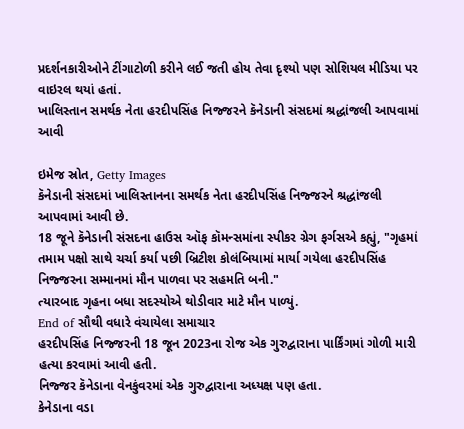પ્રદર્શનકારીઓને ટીંગાટોળી કરીને લઈ જતી હોય તેવા દૃશ્યો પણ સોશિયલ મીડિયા પર વાઇરલ થયાં હતાં.
ખાલિસ્તાન સમર્થક નેતા હરદીપસિંહ નિજ્જરને કૅનેડાની સંસદમાં શ્રદ્ધાંજલી આપવામાં આવી

ઇમેજ સ્રોત, Getty Images
કૅનેડાની સંસદમાં ખાલિસ્તાનના સમર્થક નેતા હરદીપસિંહ નિજ્જરને શ્રદ્ધાંજલી આપવામાં આવી છે.
18 જૂને કૅનેડાની સંસદના હાઉસ ઑફ કૉમન્સમાંના સ્પીકર ગ્રેગ ફર્ગસએ કહ્યું, "ગૃહમાં તમામ પક્ષો સાથે ચર્ચા કર્યા પછી બ્રિટીશ કોલંબિયામાં માર્યા ગયેલા હરદીપસિંહ નિજ્જરના સમ્માનમાં મૌન પાળવા પર સહમતિ બની."
ત્યારબાદ ગૃહના બધા સદસ્યોએ થોડીવાર માટે મૌન પાળ્યું.
End of સૌથી વધારે વંચાયેલા સમાચાર
હરદીપસિંહ નિજ્જરની 18 જૂન 2023ના રોજ એક ગુરુદ્વારાના પાર્કિંગમાં ગોળી મારી હત્યા કરવામાં આવી હતી.
નિજ્જર કૅનેડાના વેનકુંવરમાં એક ગુરુદ્વારાના અધ્યક્ષ પણ હતા.
કેનેડાના વડા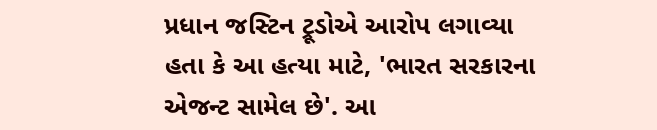પ્રધાન જસ્ટિન ટ્રૂડોએ આરોપ લગાવ્યા હતા કે આ હત્યા માટે, 'ભારત સરકારના એજન્ટ સામેલ છે'. આ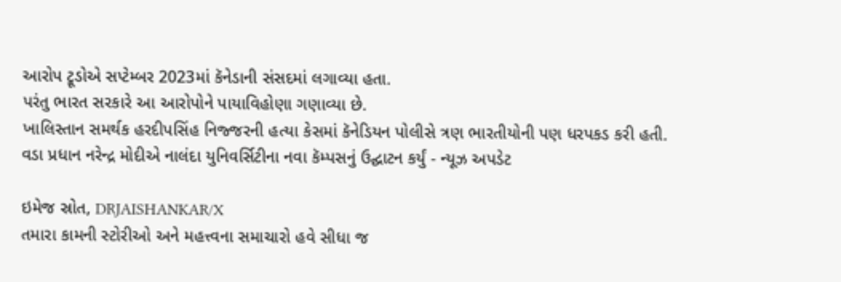આરોપ ટ્રૂડોએ સપ્ટેમ્બર 2023માં કૅનેડાની સંસદમાં લગાવ્યા હતા.
પરંતુ ભારત સરકારે આ આરોપોને પાયાવિહોણા ગણાવ્યા છે.
ખાલિસ્તાન સમર્થક હરદીપસિંહ નિજ્જરની હત્યા કેસમાં કૅનેડિયન પોલીસે ત્રણ ભારતીયોની પણ ધરપકડ કરી હતી.
વડા પ્રધાન નરેન્દ્ર મોદીએ નાલંદા યુનિવર્સિટીના નવા કૅમ્પસનું ઉદ્ઘાટન કર્યું - ન્યૂઝ અપડેટ

ઇમેજ સ્રોત, DRJAISHANKAR/X
તમારા કામની સ્ટોરીઓ અને મહત્ત્વના સમાચારો હવે સીધા જ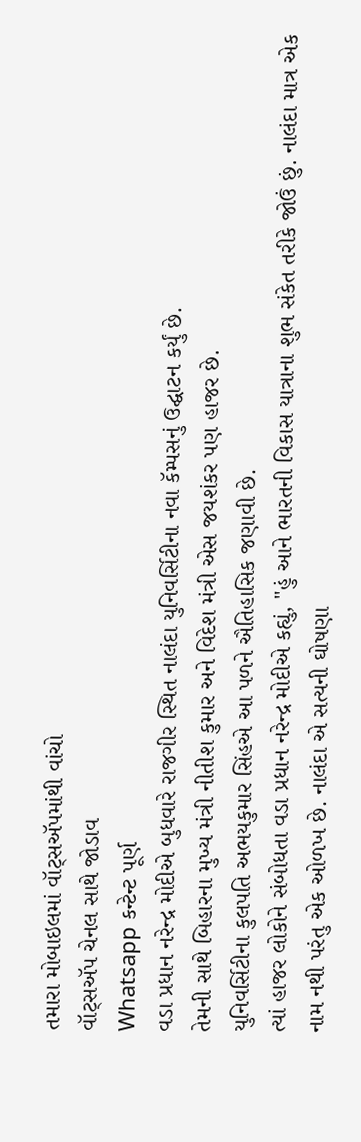તમારા મોબાઇલમાં વૉટ્સઍપમાંથી વાંચો
વૉટ્સઍપ ચેનલ સાથે જોડાવ
Whatsapp કન્ટેન્ટ પૂર્ણ
વડા પ્રધાન નરેન્દ્ર મોદીએ બુધવારે રાજગીર સ્થિત નાલંદા યુનિવર્સિટીના નવા કૅમ્પસનું ઉદ્ઘાટન કર્યું છે.
તેમની સાથે બિહારના મુખ્ય મંત્રી નીતીશ કુમાર અને વિદેશ મંત્રી એસ જયશંકર પણ હાજર છે.
યુનિવર્સિટીના કુલપતિ અભયકુમાર સિંહએ આ પળને ઐતિહાસિક જણાવી છે.
ત્યાં હાજર લોકોને સંબોધતા વડા પ્રધાન નરેન્દ્ર મોદીએ કહ્યું, "હું આને ભારતની વિકાસ યાત્રાના શુભ સંકેત તરીકે જોઉં છું. નાલંદા માત્ર એક નામ નથી પરંતુ એક ઓળખ છે. નાલંદા એ સત્યની ઘોષણા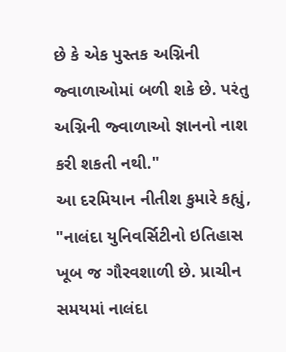છે કે એક પુસ્તક અગ્નિની જ્વાળાઓમાં બળી શકે છે. પરંતુ અગ્નિની જ્વાળાઓ જ્ઞાનનો નાશ કરી શકતી નથી."
આ દરમિયાન નીતીશ કુમારે કહ્યું, "નાલંદા યુનિવર્સિટીનો ઇતિહાસ ખૂબ જ ગૌરવશાળી છે. પ્રાચીન સમયમાં નાલંદા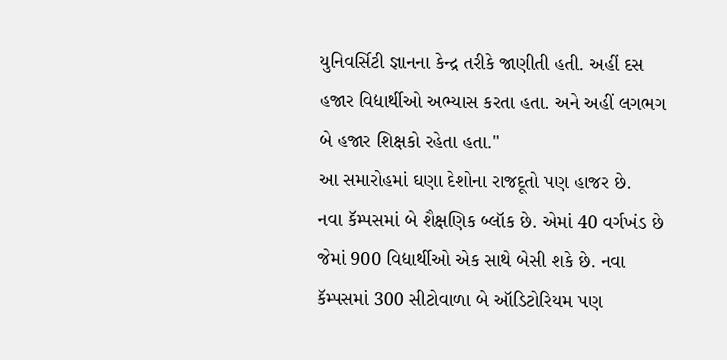યુનિવર્સિટી જ્ઞાનના કેન્દ્ર તરીકે જાણીતી હતી. અહીં દસ હજાર વિદ્યાર્થીઓ અભ્યાસ કરતા હતા. અને અહીં લગભગ બે હજાર શિક્ષકો રહેતા હતા."
આ સમારોહમાં ઘણા દેશોના રાજદૂતો પણ હાજર છે.
નવા કૅમ્પસમાં બે શૈક્ષણિક બ્લૉક છે. એમાં 40 વર્ગખંડ છે જેમાં 900 વિદ્યાર્થીઓ એક સાથે બેસી શકે છે. નવા કૅમ્પસમાં 300 સીટોવાળા બે ઑડિટોરિયમ પણ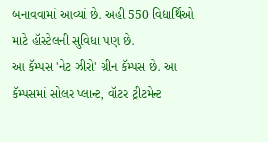બનાવવામાં આવ્યાં છે. અહી 550 વિદ્યાર્થિઓ માટે હૉસ્ટેલની સુવિધા પણ છે.
આ કૅમ્પસ 'નેટ ઝીરો' ગ્રીન કૅમ્પસ છે. આ કૅમ્પસમાં સોલર પ્લાન્ટ, વૉટર ટ્રીટમેન્ટ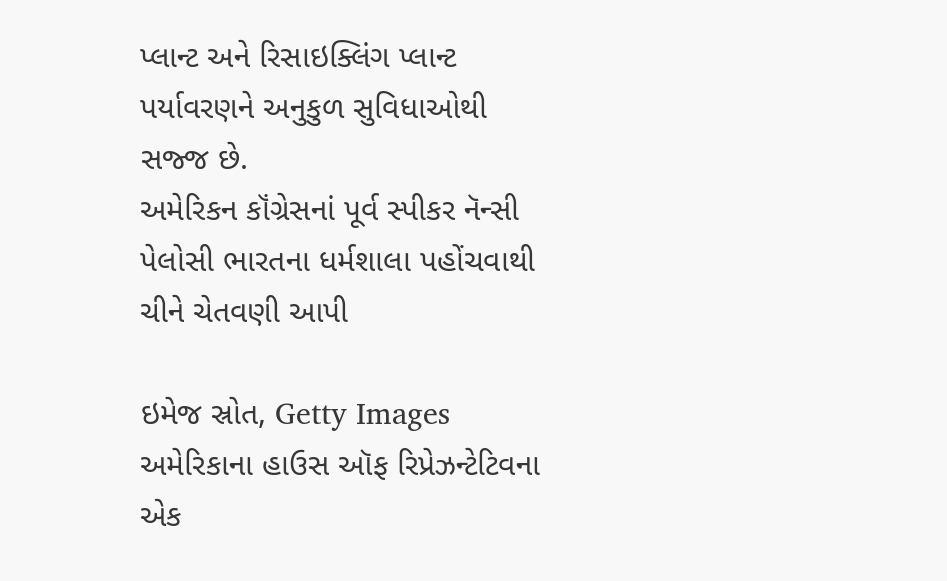પ્લાન્ટ અને રિસાઇક્લિંગ પ્લાન્ટ પર્યાવરણને અનુકુળ સુવિધાઓથી સજ્જ છે.
અમેરિકન કૉંગ્રેસનાં પૂર્વ સ્પીકર નૅન્સી પેલોસી ભારતના ધર્મશાલા પહોંચવાથી ચીને ચેતવણી આપી

ઇમેજ સ્રોત, Getty Images
અમેરિકાના હાઉસ ઑફ રિપ્રેઝન્ટેટિવના એક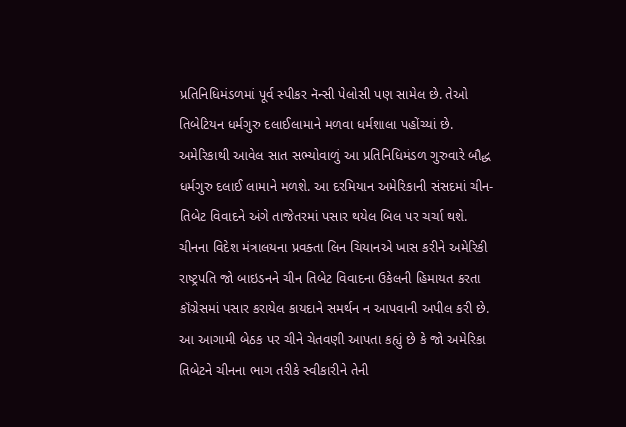પ્રતિનિધિમંડળમાં પૂર્વ સ્પીકર નૅન્સી પેલોસી પણ સામેલ છે. તેઓ તિબેટિયન ધર્મગુરુ દલાઈલામાને મળવા ધર્મશાલા પહોંચ્યાં છે.
અમેરિકાથી આવેલ સાત સભ્યોવાળું આ પ્રતિનિધિમંડળ ગુરુવારે બૌદ્ધ ધર્મગુરુ દલાઈ લામાને મળશે. આ દરમિયાન અમેરિકાની સંસદમાં ચીન-તિબેટ વિવાદને અંગે તાજેતરમાં પસાર થયેલ બિલ પર ચર્ચા થશે.
ચીનના વિદેશ મંત્રાલયના પ્રવક્તા લિન ચિયાનએ ખાસ કરીને અમેરિકી રાષ્ટ્રપતિ જો બાઇડનને ચીન તિબેટ વિવાદના ઉકેલની હિમાયત કરતા કૉંગ્રેસમાં પસાર કરાયેલ કાયદાને સમર્થન ન આપવાની અપીલ કરી છે.
આ આગામી બેઠક પર ચીને ચેતવણી આપતા કહ્યું છે કે જો અમેરિકા તિબેટને ચીનના ભાગ તરીકે સ્વીકારીને તેની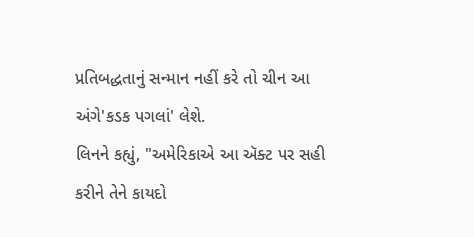પ્રતિબદ્ધતાનું સન્માન નહીં કરે તો ચીન આ અંગે'કડક પગલાં' લેશે.
લિનને કહ્યું, "અમેરિકાએ આ ઍક્ટ પર સહી કરીને તેને કાયદો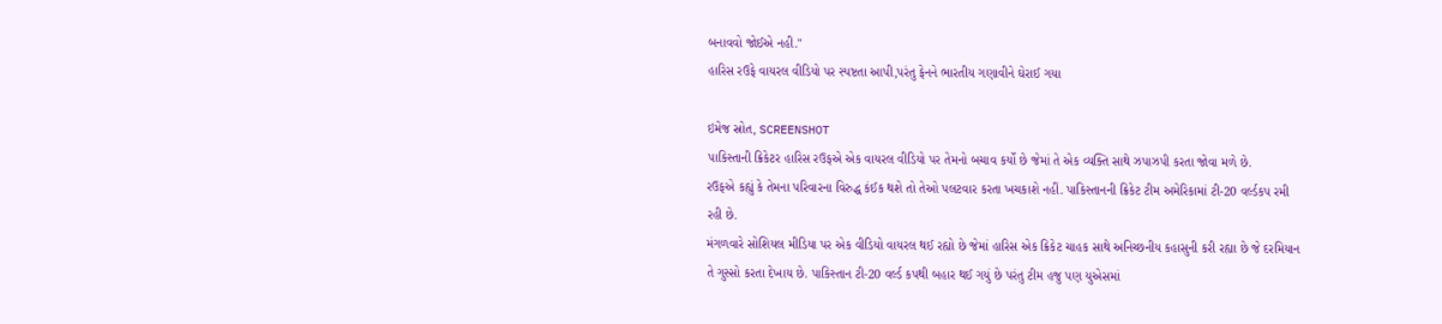બનાવવો જોઈએ નહી."
હારિસ રઉફે વાયરલ વીડિયો પર સ્પષ્ટતા આપી,પરંતુ ફેનને ભારતીય ગણાવીને ઘેરાઈ ગયા

ઇમેજ સ્રોત, SCREENSHOT
પાકિસ્તાની ક્રિકેટર હારિસ રઉફએ એક વાયરલ વીડિયો પર તેમનો બચાવ કર્યો છે જેમાં તે એક વ્યક્તિ સાથે ઝપાઝપી કરતા જોવા મળે છે.
રઉફએ કહ્યું કે તેમના પરિવારના વિરુદ્ધ કંઈક થશે તો તેઓ પલટવાર કરતા ખચકાશે નહીં. પાકિસ્તાનની ક્રિકેટ ટીમ અમેરિકામાં ટી-20 વર્લ્ડકપ રમી રહી છે.
મંગળવારે સોશિયલ મીડિયા પર એક વીડિયો વાયરલ થઈ રહ્યો છે જેમાં હારિસ એક ક્રિકેટ ચાહક સાથે અનિચ્છનીય કહાસુની કરી રહ્યા છે જે દરમિયાન તે ગુસ્સો કરતા દેખાય છે. પાકિસ્તાન ટી-20 વર્લ્ડ કપથી બહાર થઈ ગયું છે પરંતુ ટીમ હજુ પણ યુએસમાં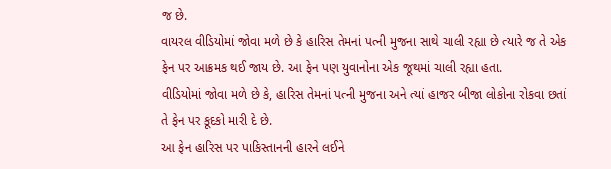જ છે.
વાયરલ વીડિયોમાં જોવા મળે છે કે હારિસ તેમનાં પત્ની મુજના સાથે ચાલી રહ્યા છે ત્યારે જ તે એક ફેન પર આક્રમક થઈ જાય છે. આ ફેન પણ યુવાનોના એક જૂથમાં ચાલી રહ્યા હતા.
વીડિયોમાં જોવા મળે છે કે, હારિસ તેમનાં પત્ની મુજના અને ત્યાં હાજર બીજા લોકોના રોકવા છતાં તે ફેન પર કૂદકો મારી દે છે.
આ ફેન હારિસ પર પાકિસ્તાનની હારને લઈને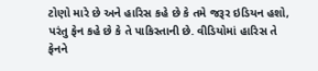ટોણો મારે છે અને હારિસ કહે છે કે તમે જરૂર ઇડિયન હશો, પરંતુ ફેન કહે છે કે તે પાકિસ્તાની છે. વીડિયોમાં હારિસ તે ફેનને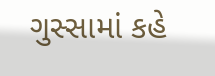ગુસ્સામાં કહે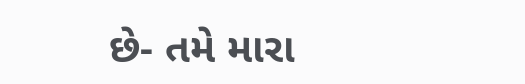છે- તમે મારા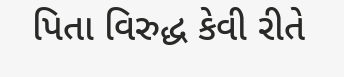પિતા વિરુદ્ધ કેવી રીતે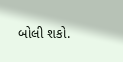બોલી શકો.